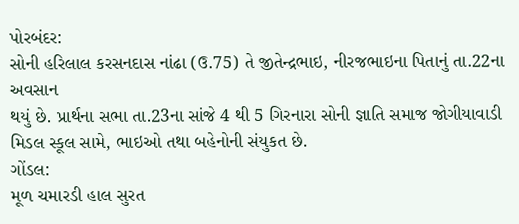પોરબંદર:
સોની હરિલાલ કરસનદાસ નાંઢા (ઉ.75) તે જીતેન્દ્રભાઇ, નીરજભાઇના પિતાનું તા.22ના અવસાન
થયું છે. પ્રાર્થના સભા તા.23ના સાંજે 4 થી 5 ગિરનારા સોની જ્ઞાતિ સમાજ જોગીયાવાડી
મિડલ સ્કૂલ સામે, ભાઇઓ તથા બહેનોની સંયુકત છે.
ગોંડલ:
મૂળ ચમારડી હાલ સુરત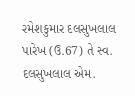રમેશકુમાર દલસુખલાલ પારેખ (ઉ.67) તે સ્વ. દલસુખલાલ એમ.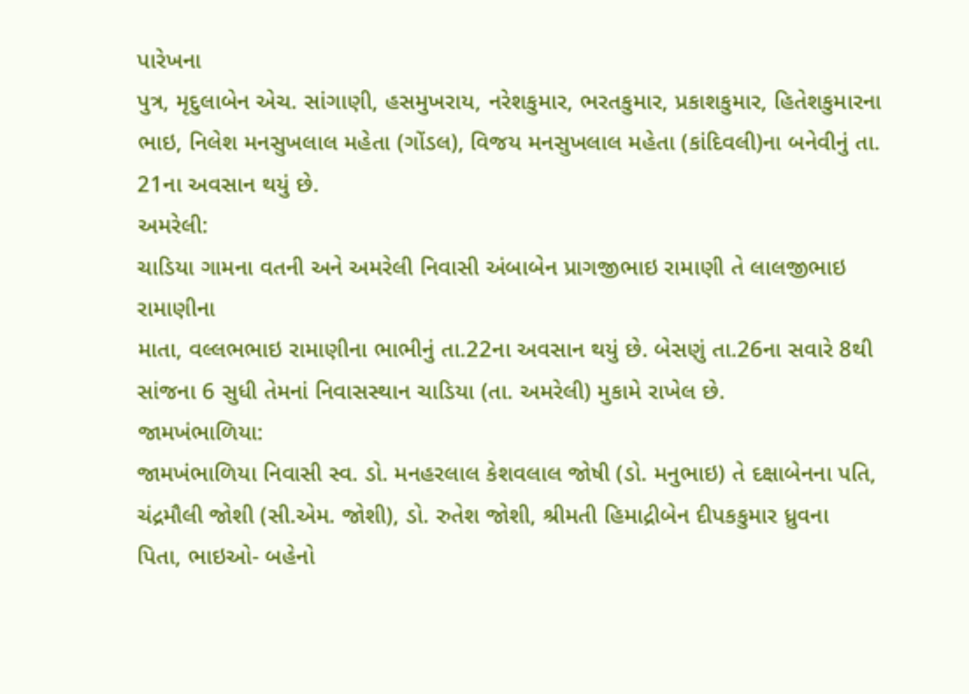પારેખના
પુત્ર, મૃદુલાબેન એચ. સાંગાણી, હસમુખરાય, નરેશકુમાર, ભરતકુમાર, પ્રકાશકુમાર, હિતેશકુમારના
ભાઇ, નિલેશ મનસુખલાલ મહેતા (ગોંડલ), વિજય મનસુખલાલ મહેતા (કાંદિવલી)ના બનેવીનું તા.
21ના અવસાન થયું છે.
અમરેલી:
ચાડિયા ગામના વતની અને અમરેલી નિવાસી અંબાબેન પ્રાગજીભાઇ રામાણી તે લાલજીભાઇ રામાણીના
માતા, વલ્લભભાઇ રામાણીના ભાભીનું તા.22ના અવસાન થયું છે. બેસણું તા.26ના સવારે 8થી
સાંજના 6 સુધી તેમનાં નિવાસસ્થાન ચાડિયા (તા. અમરેલી) મુકામે રાખેલ છે.
જામખંભાળિયા:
જામખંભાળિયા નિવાસી સ્વ. ડો. મનહરલાલ કેશવલાલ જોષી (ડો. મનુભાઇ) તે દક્ષાબેનના પતિ,
ચંદ્રમૌલી જોશી (સી.એમ. જોશી), ડો. રુતેશ જોશી, શ્રીમતી હિમાદ્રીબેન દીપકકુમાર ધ્રુવના
પિતા, ભાઇઓ- બહેનો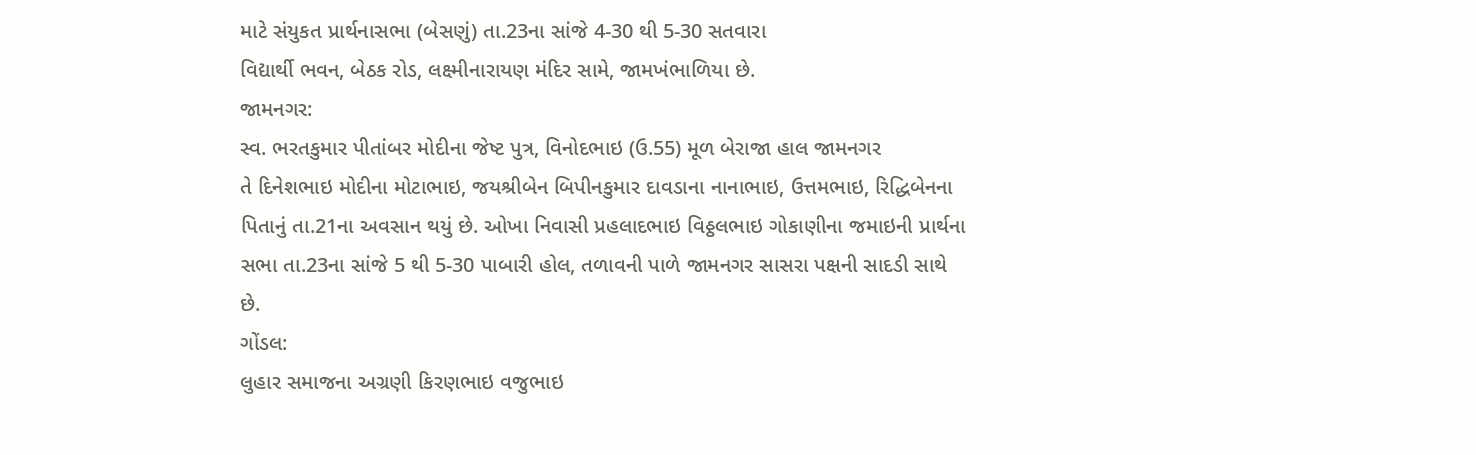માટે સંયુકત પ્રાર્થનાસભા (બેસણું) તા.23ના સાંજે 4-30 થી 5-30 સતવારા
વિદ્યાર્થી ભવન, બેઠક રોડ, લક્ષ્મીનારાયણ મંદિર સામે, જામખંભાળિયા છે.
જામનગર:
સ્વ. ભરતકુમાર પીતાંબર મોદીના જેષ્ટ પુત્ર, વિનોદભાઇ (ઉ.55) મૂળ બેરાજા હાલ જામનગર
તે દિનેશભાઇ મોદીના મોટાભાઇ, જયશ્રીબેન બિપીનકુમાર દાવડાના નાનાભાઇ, ઉત્તમભાઇ, રિદ્ધિબેનના
પિતાનું તા.21ના અવસાન થયું છે. ઓખા નિવાસી પ્રહલાદભાઇ વિઠ્ઠલભાઇ ગોકાણીના જમાઇની પ્રાર્થના
સભા તા.23ના સાંજે 5 થી 5-30 પાબારી હોલ, તળાવની પાળે જામનગર સાસરા પક્ષની સાદડી સાથે
છે.
ગોંડલ:
લુહાર સમાજના અગ્રણી કિરણભાઇ વજુભાઇ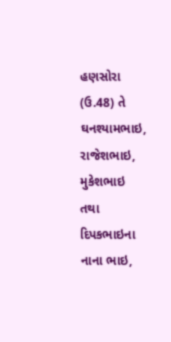હણસોરા (ઉ.48) તે ઘનશ્યામભાઇ, રાજેશભાઇ, મુકેશભાઇ
તથા દિપકભાઇના નાના ભાઇ,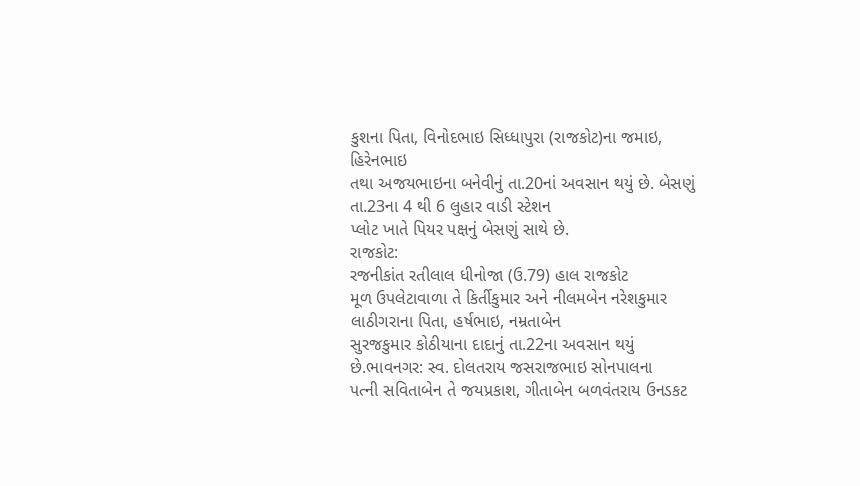કુશના પિતા, વિનોદભાઇ સિધ્ધાપુરા (રાજકોટ)ના જમાઇ, હિરેનભાઇ
તથા અજયભાઇના બનેવીનું તા.20નાં અવસાન થયું છે. બેસણું તા.23ના 4 થી 6 લુહાર વાડી સ્ટેશન
પ્લોટ ખાતે પિયર પક્ષનું બેસણું સાથે છે.
રાજકોટ:
રજનીકાંત રતીલાલ ધીનોજા (ઉ.79) હાલ રાજકોટ
મૂળ ઉપલેટાવાળા તે કિર્તીકુમાર અને નીલમબેન નરેશકુમાર લાઠીગરાના પિતા, હર્ષભાઇ, નમ્રતાબેન
સુરજકુમાર કોઠીયાના દાદાનું તા.22ના અવસાન થયું છે.ભાવનગર: સ્વ. દોલતરાય જસરાજભાઇ સોનપાલના
પત્ની સવિતાબેન તે જયપ્રકાશ, ગીતાબેન બળવંતરાય ઉનડકટ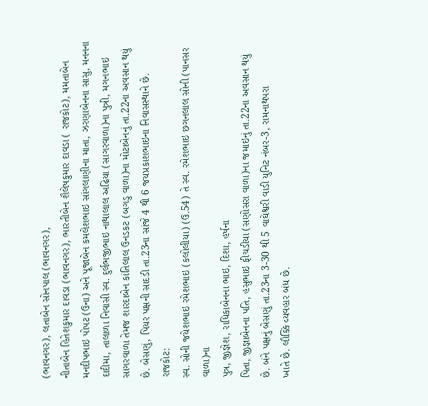(ભાવનગર), લતાબેન સોનપાલ (ભાવનગર),
નીતાબેન હિતેશકુમાર દાવડા (ભાવનગર), ભારતીબેન શૈલેષકુમાર દાવડા ( રાજકોટ), મમતાબેન
મનદીપભાઇ પોપટ (ઉના) અને પૂજાબેન કમલેશભાઇ સાંગલાણીના માતા, ઝરણાબેનના સાસુ, મનનના
દાદીમા, તાલાળા નિવાસી સ્વ. દુર્લભજીભાઇ નાથાલાલ અઢિયા (સાગરવાળા)ના પુત્રી, મગનભાઇ
સાગરવાળા તેમજ શારદાબેન કાંતિલાલ ઉનડકટ (બગડુ વાળા)ના મોટાબેનનું તા.22ના અવસાન થયું
છે. બેસણું, પિયર પક્ષની સાદડી તા.23ના સાંજે 4 થી 6 જયપ્રકાશભાઇના નિવાસસ્થાને છે.
રાજકોટ:
સ્વ. સોની જયેશભાઇ રમેશભાઇ (કલોલીયા) (ઉ.54) તે સ્વ. રમેશભાઇ છગનલાલ સોની (પાનસર વાળા)ના
પુત્ર, જીજ્ઞેશ, રાધિકાબેનના ભાઇ, દિશા, હર્ષના
પિતા, જીજ્ઞાબેનના પતિ, હસુભાઇ ફીચડીયા (સણોસરા વાળા)ના જમાઇનું તા.22ના અવસાન થયું
છે. બંને પક્ષનું બેસણું તા.23ના 3-30 થી 5 વાઘેશ્વરી વાડી યુનિટ નંબર-3, રામનાથપરા
ખાતે છે. લૌક્કિ વ્યવહાર બંધ છે.